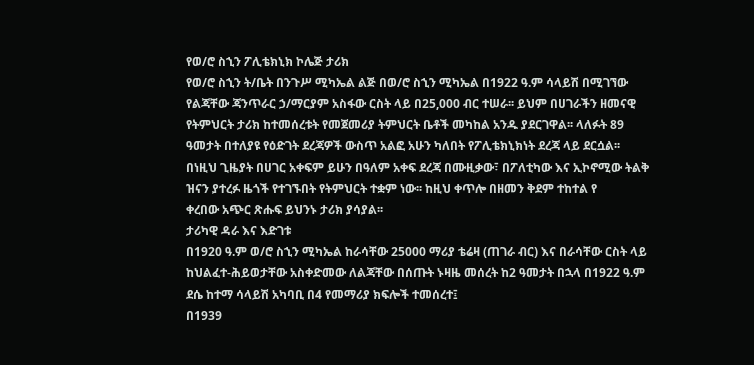የወ/ሮ ስኂን ፖሊቴክኒክ ኮሌጅ ታሪክ
የወ/ሮ ስኂን ት/ቤት በንጉሥ ሚካኤል ልጅ በወ/ሮ ስኂን ሚካኤል በ1922 ዓ.ም ሳላይሽ በሚገኘው የልጃቸው ጃንጥራር ኃ/ማርያም አስፋው ርስት ላይ በ25,000 ብር ተሠራ፡፡ ይህም በሀገራችን ዘመናዊ የትምህርት ታሪክ ከተመሰረቱት የመጀመሪያ ትምህርት ቤቶች መካከል አንዱ ያደርገዋል፡፡ ላለፉት 89 ዓመታት በተለያዩ የዕድገት ደረጃዎች ውስጥ አልፎ አሁን ካለበት የፖሊቴክኒክነት ደረጃ ላይ ደርሷል፡፡ በነዚህ ጊዜያት በሀገር አቀፍም ይሁን በዓለም አቀፍ ደረጃ በሙዚቃው፣ በፖለቲካው እና ኢኮኖሚው ትልቅ ዝናን ያተረፉ ዜጎች የተገኙበት የትምህርት ተቋም ነው፡፡ ከዚህ ቀጥሎ በዘመን ቅደም ተከተል የ
ቀረበው አጭር ጽሑፍ ይህንኑ ታሪክ ያሳያል፡፡
ታሪካዊ ዳራ እና እድገቱ
በ1920 ዓ.ም ወ/ሮ ስኂን ሚካኤል ከራሳቸው 25000 ማሪያ ቴሬዛ (ጠገራ ብር) እና በራሳቸው ርስት ላይ ከህልፈተ-ሕይወታቸው አስቀድመው ለልጃቸው በሰጡት ኑዛዜ መሰረት ከ2 ዓመታት በኋላ በ1922 ዓ.ም ደሴ ከተማ ሳላይሽ አካባቢ በ4 የመማሪያ ክፍሎች ተመሰረተ፤
በ1939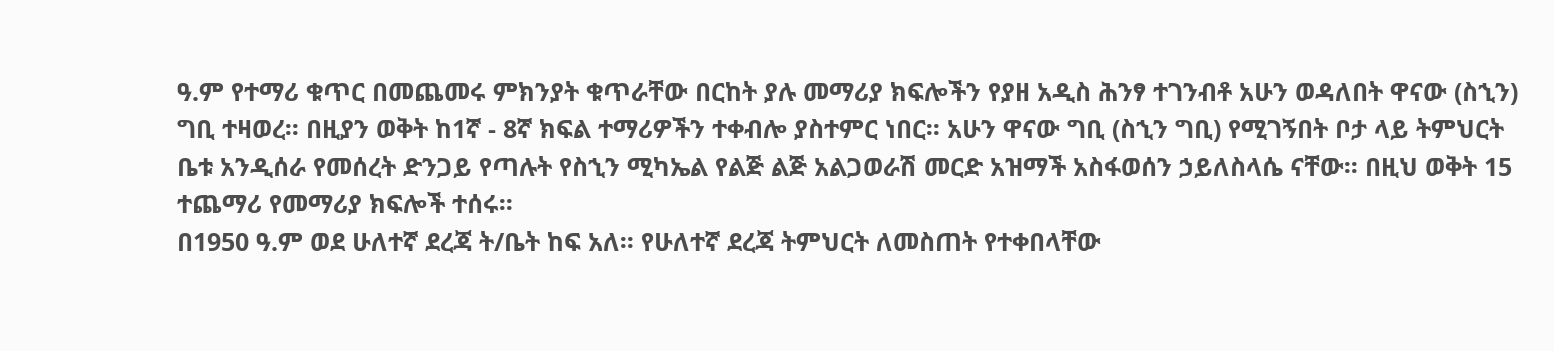ዓ.ም የተማሪ ቁጥር በመጨመሩ ምክንያት ቁጥራቸው በርከት ያሉ መማሪያ ክፍሎችን የያዘ አዲስ ሕንፃ ተገንብቶ አሁን ወዳለበት ዋናው (ስኂን) ግቢ ተዛወረ፡፡ በዚያን ወቅት ከ1ኛ - 8ኛ ክፍል ተማሪዎችን ተቀብሎ ያስተምር ነበር፡፡ አሁን ዋናው ግቢ (ስኂን ግቢ) የሚገኝበት ቦታ ላይ ትምህርት ቤቱ አንዲሰራ የመሰረት ድንጋይ የጣሉት የስኂን ሚካኤል የልጅ ልጅ አልጋወራሽ መርድ አዝማች አስፋወሰን ኃይለስላሴ ናቸው፡፡ በዚህ ወቅት 15 ተጨማሪ የመማሪያ ክፍሎች ተሰሩ፡፡
በ1950 ዓ.ም ወደ ሁለተኛ ደረጃ ት/ቤት ከፍ አለ፡፡ የሁለተኛ ደረጃ ትምህርት ለመስጠት የተቀበላቸው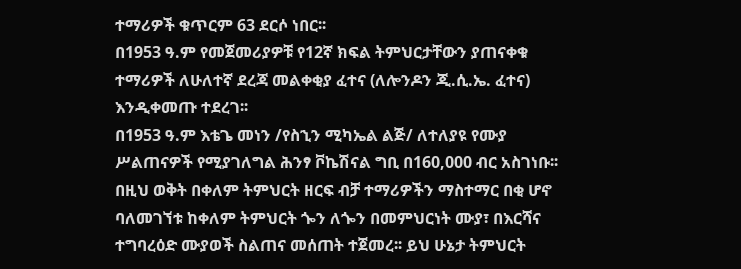ተማሪዎች ቁጥርም 63 ደርሶ ነበር፡፡
በ1953 ዓ.ም የመጀመሪያዎቹ የ12ኛ ክፍል ትምህርታቸውን ያጠናቀቁ ተማሪዎች ለሁለተኛ ደረጃ መልቀቂያ ፈተና (ለሎንዶን ጂ.ሲ.ኤ. ፈተና) እንዲቀመጡ ተደረገ፡፡
በ1953 ዓ.ም እቴጌ መነን /የስኂን ሚካኤል ልጅ/ ለተለያዩ የሙያ ሥልጠናዎች የሚያገለግል ሕንፃ ቮኬሽናል ግቢ በ160,000 ብር አስገነቡ፡፡ በዚህ ወቅት በቀለም ትምህርት ዘርፍ ብቻ ተማሪዎችን ማስተማር በቂ ሆኖ ባለመገኘቱ ከቀለም ትምህርት ጐን ለጐን በመምህርነት ሙያ፣ በእርሻና ተግባረዕድ ሙያወች ስልጠና መሰጠት ተጀመረ፡፡ ይህ ሁኔታ ትምህርት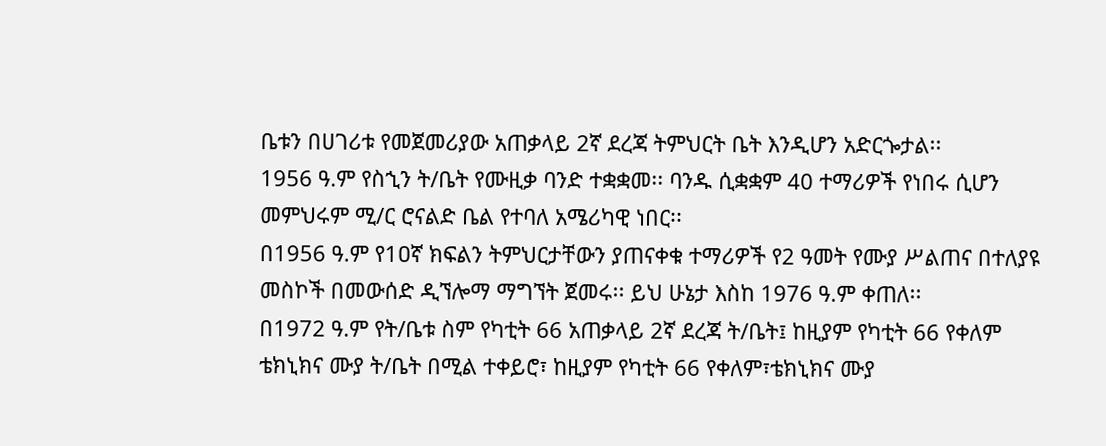ቤቱን በሀገሪቱ የመጀመሪያው አጠቃላይ 2ኛ ደረጃ ትምህርት ቤት እንዲሆን አድርጐታል፡፡
1956 ዓ.ም የስኂን ት/ቤት የሙዚቃ ባንድ ተቋቋመ፡፡ ባንዱ ሲቋቋም 40 ተማሪዎች የነበሩ ሲሆን መምህሩም ሚ/ር ሮናልድ ቤል የተባለ አሜሪካዊ ነበር፡፡
በ1956 ዓ.ም የ1ዐኛ ክፍልን ትምህርታቸውን ያጠናቀቁ ተማሪዎች የ2 ዓመት የሙያ ሥልጠና በተለያዩ መስኮች በመውሰድ ዲኘሎማ ማግኘት ጀመሩ፡፡ ይህ ሁኔታ እስከ 1976 ዓ.ም ቀጠለ፡፡
በ1972 ዓ.ም የት/ቤቱ ስም የካቲት 66 አጠቃላይ 2ኛ ደረጃ ት/ቤት፤ ከዚያም የካቲት 66 የቀለም ቴክኒክና ሙያ ት/ቤት በሚል ተቀይሮ፣ ከዚያም የካቲት 66 የቀለም፣ቴክኒክና ሙያ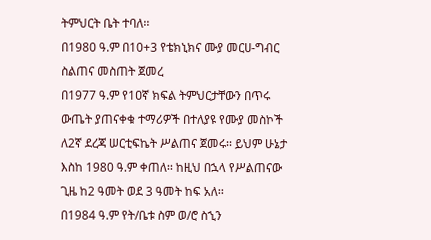ትምህርት ቤት ተባለ፡፡
በ1980 ዓ.ም በ10+3 የቴክኒክና ሙያ መርሀ-ግብር ስልጠና መስጠት ጀመረ
በ1977 ዓ.ም የ1ዐኛ ክፍል ትምህርታቸውን በጥሩ ውጤት ያጠናቀቁ ተማሪዎች በተለያዩ የሙያ መስኮች ለ2ኛ ደረጃ ሠርቲፍኬት ሥልጠና ጀመሩ፡፡ ይህም ሁኔታ እስከ 1980 ዓ.ም ቀጠለ፡፡ ከዚህ በኋላ የሥልጠናው ጊዜ ከ2 ዓመት ወደ 3 ዓመት ከፍ አለ፡፡
በ1984 ዓ.ም የት/ቤቱ ስም ወ/ሮ ስኂን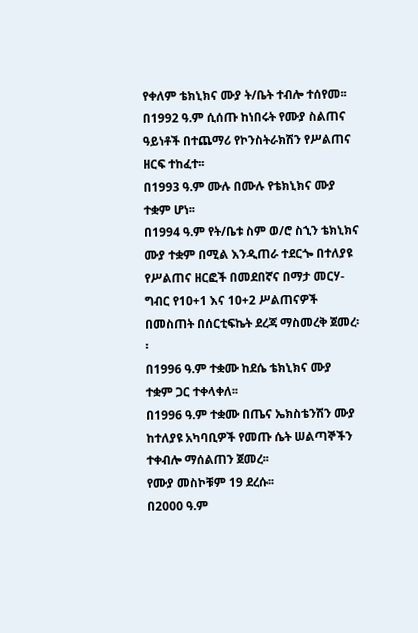የቀለም ቴክኒክና ሙያ ት/ቤት ተብሎ ተሰየመ፡፡
በ1992 ዓ.ም ሲሰጡ ከነበሩት የሙያ ስልጠና ዓይነቶች በተጨማሪ የኮንስትራክሽን የሥልጠና ዘርፍ ተከፈተ፡፡
በ1993 ዓ.ም ሙሉ በሙሉ የቴክኒክና ሙያ ተቋም ሆነ፡፡
በ1994 ዓ.ም የት/ቤቱ ስም ወ/ሮ ስኂን ቴክኒክና ሙያ ተቋም በሚል እንዲጠራ ተደርጐ በተለያዩ የሥልጠና ዘርፎች በመደበኛና በማታ መርሃ-ግብር የ1ዐ+1 እና 1ዐ+2 ሥልጠናዎች በመስጠት በሰርቲፍኬት ደረጃ ማስመረቅ ጀመረ፡፡
በ1996 ዓ.ም ተቋሙ ከደሴ ቴክኒክና ሙያ ተቋም ጋር ተቀላቀለ፡፡
በ1996 ዓ.ም ተቋሙ በጤና ኤክስቴንሽን ሙያ ከተለያዩ አካባቢዎች የመጡ ሴት ሠልጣኞችን ተቀብሎ ማሰልጠን ጀመረ፡፡
የሙያ መስኮቹም 19 ደረሱ፡፡
በ2000 ዓ.ም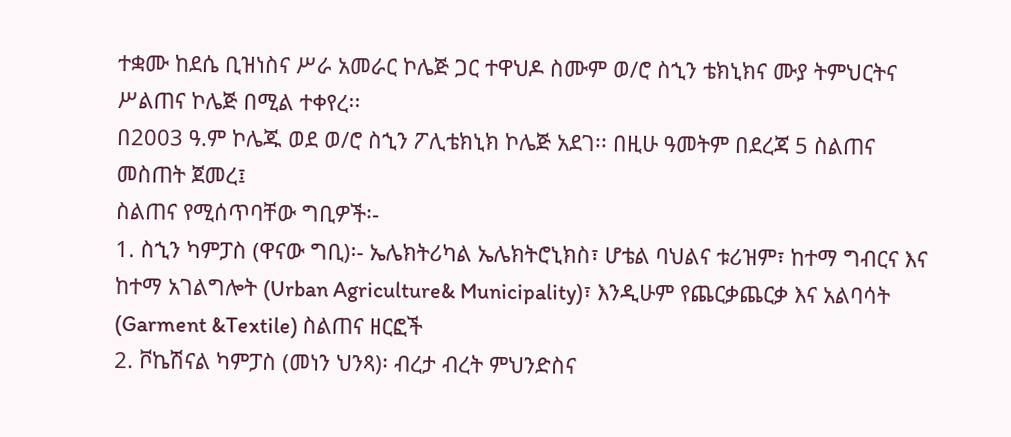ተቋሙ ከደሴ ቢዝነስና ሥራ አመራር ኮሌጅ ጋር ተዋህዶ ስሙም ወ/ሮ ስኂን ቴክኒክና ሙያ ትምህርትና ሥልጠና ኮሌጅ በሚል ተቀየረ፡፡
በ2003 ዓ.ም ኮሌጁ ወደ ወ/ሮ ስኂን ፖሊቴክኒክ ኮሌጅ አደገ፡፡ በዚሁ ዓመትም በደረጃ 5 ስልጠና መስጠት ጀመረ፤
ስልጠና የሚሰጥባቸው ግቢዎች፡-
1. ስኂን ካምፓስ (ዋናው ግቢ)፡- ኤሌክትሪካል ኤሌክትሮኒክስ፣ ሆቴል ባህልና ቱሪዝም፣ ከተማ ግብርና እና ከተማ አገልግሎት (Urban Agriculture& Municipality)፣ እንዲሁም የጨርቃጨርቃ እና አልባሳት (Garment &Textile) ስልጠና ዘርፎች
2. ቮኬሽናል ካምፓስ (መነን ህንጻ)፡ ብረታ ብረት ምህንድስና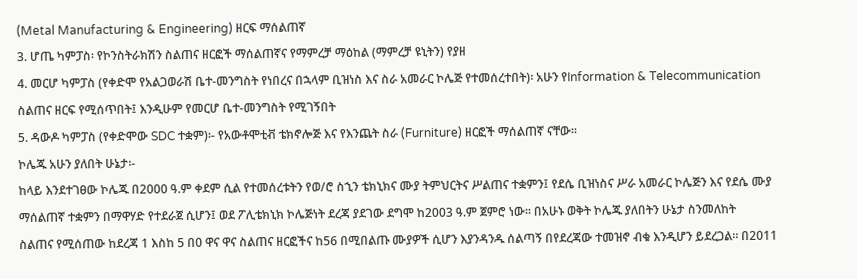(Metal Manufacturing & Engineering) ዘርፍ ማሰልጠኛ
3. ሆጤ ካምፓስ፡ የኮንስትራክሽን ስልጠና ዘርፎች ማሰልጠኛና የማምረቻ ማዕከል (ማምረቻ ዩኒትን) የያዘ
4. መርሆ ካምፓስ (የቀድሞ የአልጋወራሽ ቤተ-መንግስት የነበረና በኋላም ቢዝነስ እና ስራ አመራር ኮሌጅ የተመሰረተበት)፡ አሁን የInformation & Telecommunication ስልጠና ዘርፍ የሚሰጥበት፤ እንዲሁም የመርሆ ቤተ-መንግስት የሚገኝበት
5. ዳውዶ ካምፓስ (የቀድሞው SDC ተቋም)፡- የአውቶሞቲቭ ቴክኖሎጅ እና የእንጨት ስራ (Furniture) ዘርፎች ማሰልጠኛ ናቸው፡፡
ኮሌጁ አሁን ያለበት ሁኔታ፡-
ከላይ እንደተገፀው ኮሌጁ በ2000 ዓ.ም ቀደም ሲል የተመሰረቱትን የወ/ሮ ስኂን ቴክኒክና ሙያ ትምህርትና ሥልጠና ተቋምን፤ የደሴ ቢዝነስና ሥራ አመራር ኮሌጅን እና የደሴ ሙያ ማሰልጠኛ ተቋምን በማዋሃድ የተደራጀ ሲሆን፤ ወደ ፖሊቴክኒክ ኮሌጅነት ደረጃ ያደገው ደግሞ ከ2003 ዓ.ም ጀምሮ ነው፡፡ በአሁኑ ወቅት ኮሌጁ ያለበትን ሁኔታ ስንመለከት
ስልጠና የሚሰጠው ከደረጃ 1 እስከ 5 በ0 ዋና ዋና ስልጠና ዘርፎችና ከ56 በሚበልጡ ሙያዎች ሲሆን እያንዳንዱ ሰልጣኝ በየደረጃው ተመዝኖ ብቁ እንዲሆን ይደረጋል፡፡ በ2011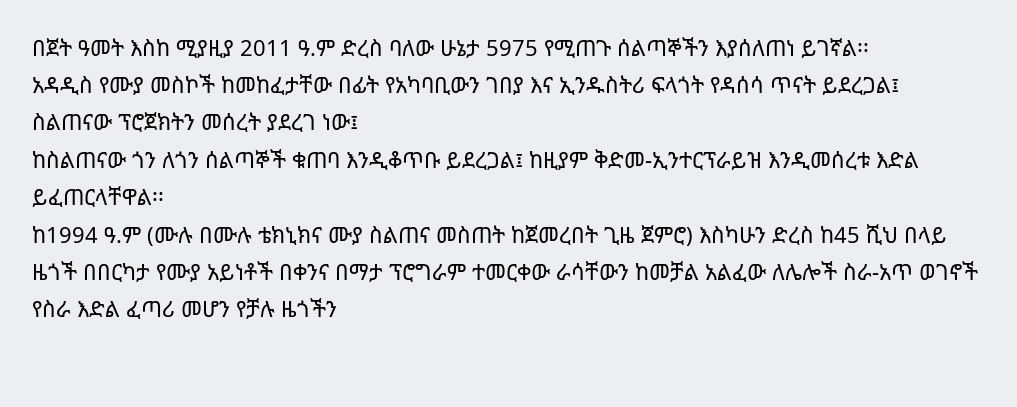በጀት ዓመት እስከ ሚያዚያ 2011 ዓ.ም ድረስ ባለው ሁኔታ 5975 የሚጠጉ ሰልጣኞችን እያሰለጠነ ይገኛል፡፡
አዳዲስ የሙያ መስኮች ከመከፈታቸው በፊት የአካባቢውን ገበያ እና ኢንዱስትሪ ፍላጎት የዳሰሳ ጥናት ይደረጋል፤
ስልጠናው ፕሮጀክትን መሰረት ያደረገ ነው፤
ከስልጠናው ጎን ለጎን ሰልጣኞች ቁጠባ እንዲቆጥቡ ይደረጋል፤ ከዚያም ቅድመ-ኢንተርፕራይዝ እንዲመሰረቱ እድል ይፈጠርላቸዋል፡፡
ከ1994 ዓ.ም (ሙሉ በሙሉ ቴክኒክና ሙያ ስልጠና መስጠት ከጀመረበት ጊዜ ጀምሮ) እስካሁን ድረስ ከ45 ሺህ በላይ ዜጎች በበርካታ የሙያ አይነቶች በቀንና በማታ ፕሮግራም ተመርቀው ራሳቸውን ከመቻል አልፈው ለሌሎች ስራ-አጥ ወገኖች የስራ እድል ፈጣሪ መሆን የቻሉ ዜጎችን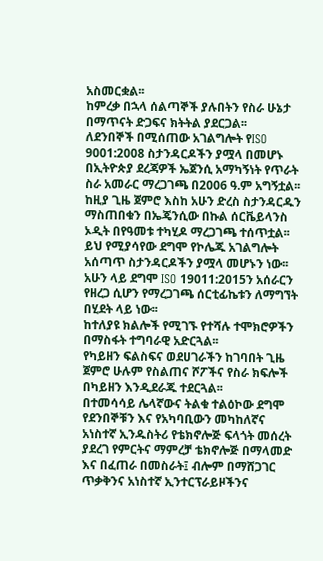አስመርቋል፡፡
ከምረቃ በኋላ ሰልጣኞች ያሉበትን የስራ ሁኔታ በማጥናት ድጋፍና ክትትል ያደርጋል፡፡
ለደንበኞች በሚሰጠው አገልግሎት የISO 9001:2008 ስታንዳርዶችን ያሟላ በመሆኑ በኢትዮጵያ ደረጃዎች ኤጀንሲ አማካኝነት የጥራት ስራ አመራር ማረጋገጫ በ2006 ዓ.ም አግኝቷል፡፡ ከዚያ ጊዜ ጀምሮ እስከ አሁን ድረስ ስታንዳርዱን ማስጠበቁን በኤጄንሲው በኩል ሰርቬይላንስ ኦዲት በየዓመቱ ተካሂዶ ማረጋገጫ ተሰጥቷል፡፡ ይህ የሚያሳየው ደግሞ የኮሌጁ አገልግሎት አሰጣጥ ስታንዳርዶችን ያሟላ መሆኑን ነው፡፡ አሁን ላይ ደግሞ ISO 19011:2015ን አሰራርን የዘረጋ ሲሆን የማረጋገጫ ሰርቲፊኬቱን ለማግኘት በሂደት ላይ ነው፡፡
ከተለያዩ ክልሎች የሚገኙ የተሻሉ ተሞክሮዎችን በማስፋት ተግባራዊ አድርጓል፡፡
የካይዘን ፍልስፍና ወደሀገራችን ከገባበት ጊዜ ጀምሮ ሁሉም የስልጠና ሾፖችና የስራ ክፍሎች በካይዘን እንዲደራጁ ተደርጓል፡፡
በተመሳሳይ ሌላኛውና ትልቁ ተልዕኮው ደግሞ የደንበኞቹን እና የአካባቢውን መካከለኛና አነስተኛ ኢንዱስትሪ የቴክኖሎጅ ፍላጎት መሰረት ያደረገ የምርትና ማምረቻ ቴክኖሎጅ በማላመድ እና በፈጠራ በመስራት፤ ብሎም በማሸጋገር ጥቃቅንና አነስተኛ ኢንተርፕራይዞችንና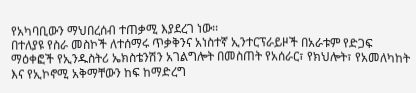የአካባቢውን ማህበረሰብ ተጠቃሚ እያደረገ ነው፡፡
በተለያዩ የስራ መስኮች ለተሰማሩ ጥቃቅንና አነስተኛ ኢንተርፕራይዞች በአራቱም የድጋፍ ማዕቀፎች የኢንዱስትሪ ኤክስቴንሽን አገልግሎት በመስጠት የአሰራር፣ የክህሎት፣ የአመለካከት እና የኢኮኖሚ አቅማቸውን ከፍ ከማድረግ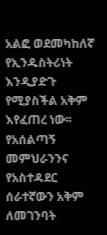አልፎ ወደመካከለኛ የኢንዱስትሪነት እንዲያድጉ የሚያስችል አቅም እየፈጠረ ነው፡፡
የአሰልጣኝ መምህራንንና የአስተዳደር ሰራተኛውን አቅም ለመገንባት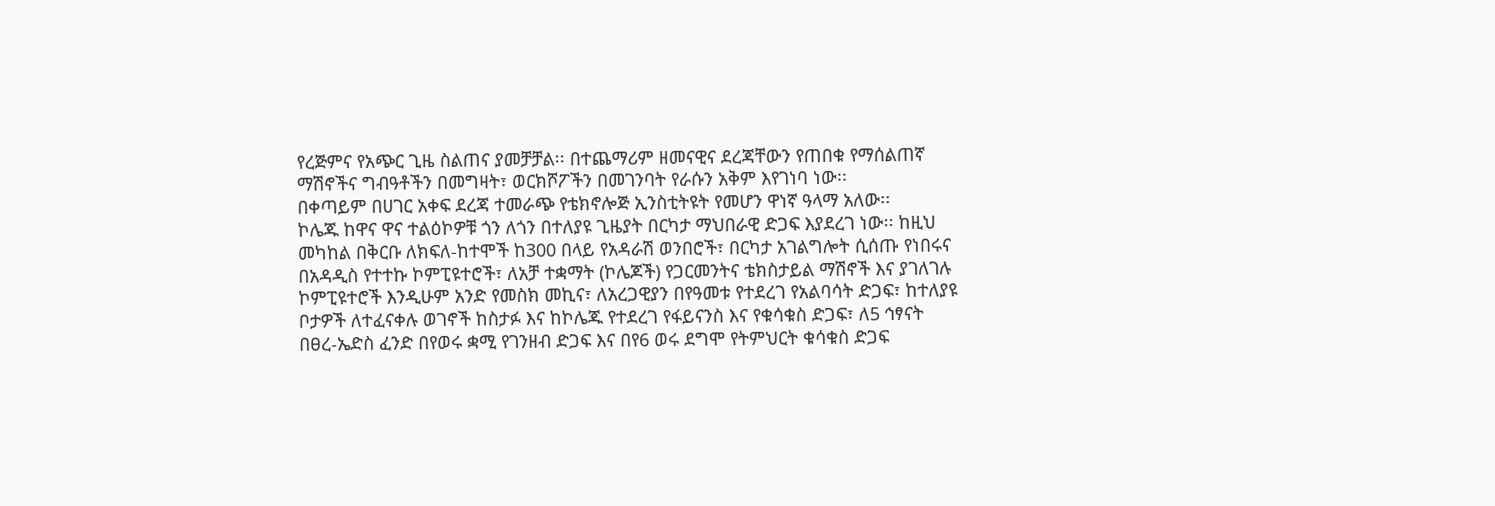የረጅምና የአጭር ጊዜ ስልጠና ያመቻቻል፡፡ በተጨማሪም ዘመናዊና ደረጃቸውን የጠበቁ የማሰልጠኛ ማሽኖችና ግብዓቶችን በመግዛት፣ ወርክሾፖችን በመገንባት የራሱን አቅም እየገነባ ነው፡፡
በቀጣይም በሀገር አቀፍ ደረጃ ተመራጭ የቴክኖሎጅ ኢንስቲትዩት የመሆን ዋነኛ ዓላማ አለው፡፡
ኮሌጁ ከዋና ዋና ተልዕኮዎቹ ጎን ለጎን በተለያዩ ጊዜያት በርካታ ማህበራዊ ድጋፍ እያደረገ ነው፡፡ ከዚህ መካከል በቅርቡ ለክፍለ-ከተሞች ከ300 በላይ የአዳራሽ ወንበሮች፣ በርካታ አገልግሎት ሲሰጡ የነበሩና በአዳዲስ የተተኩ ኮምፒዩተሮች፣ ለአቻ ተቋማት (ኮሌጆች) የጋርመንትና ቴክስታይል ማሽኖች እና ያገለገሉ ኮምፒዩተሮች እንዲሁም አንድ የመስክ መኪና፣ ለአረጋዊያን በየዓመቱ የተደረገ የአልባሳት ድጋፍ፣ ከተለያዩ ቦታዎች ለተፈናቀሉ ወገኖች ከስታፉ እና ከኮሌጁ የተደረገ የፋይናንስ እና የቁሳቁስ ድጋፍ፣ ለ5 ኅፃናት በፀረ-ኤድስ ፈንድ በየወሩ ቋሚ የገንዘብ ድጋፍ እና በየ6 ወሩ ደግሞ የትምህርት ቁሳቁስ ድጋፍ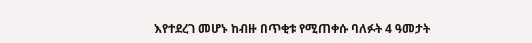እየተደረገ መሆኑ ከብዙ በጥቂቱ የሚጠቀሱ ባለፉት 4 ዓመታት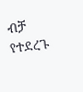ብቻ የተደረጉ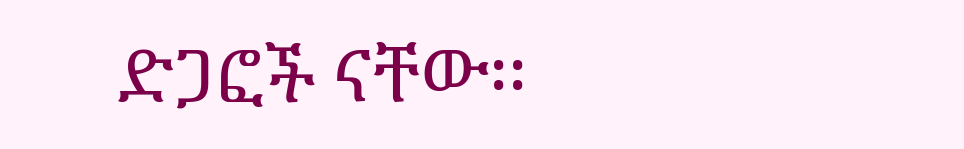ድጋፎች ናቸው፡፡